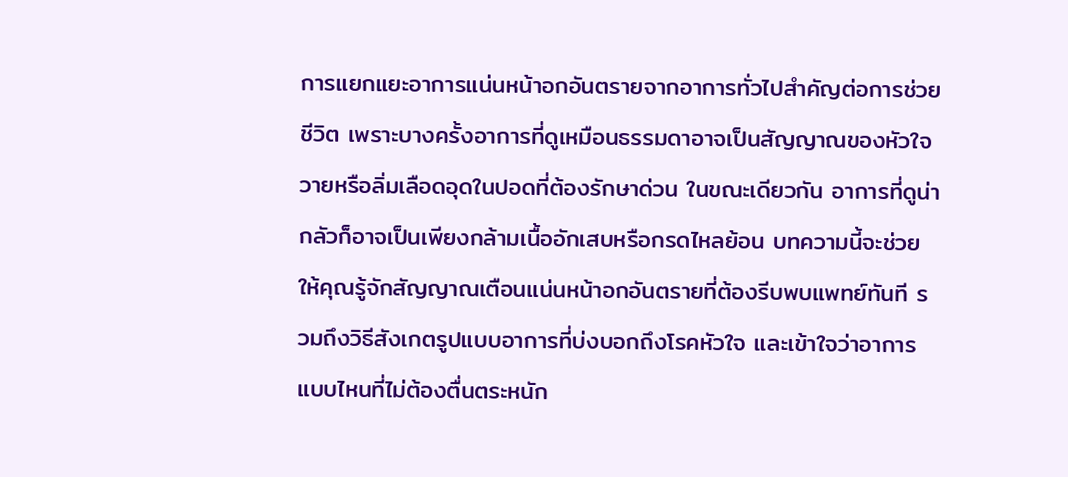การแยกแยะอาการแน่นหน้าอกอันตรายจากอาการทั่วไปสำคัญต่อการช่วยชีวิต เพราะบางครั้งอาการที่ดูเหมือนธรรมดาอาจเป็นสัญญาณของหัวใจวายหรือลิ่มเลือดอุดในปอดที่ต้องรักษาด่วน ในขณะเดียวกัน อาการที่ดูน่ากลัวก็อาจเป็นเพียงกล้ามเนื้ออักเสบหรือกรดไหลย้อน บทความนี้จะช่วยให้คุณรู้จักสัญญาณเตือนแน่นหน้าอกอันตรายที่ต้องรีบพบแพทย์ทันที รวมถึงวิธีสังเกตรูปแบบอาการที่บ่งบอกถึงโรคหัวใจ และเข้าใจว่าอาการแบบไหนที่ไม่ต้องตื่นตระหนัก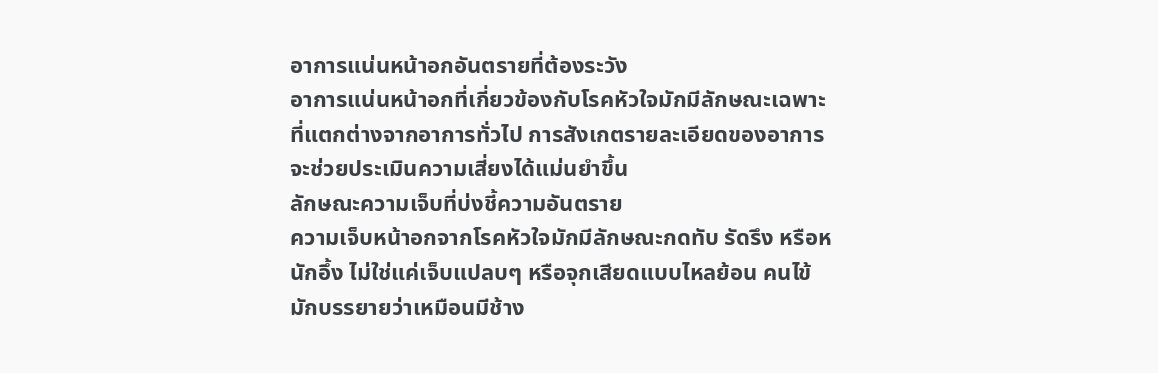อาการแน่นหน้าอกอันตรายที่ต้องระวัง
อาการแน่นหน้าอกที่เกี่ยวข้องกับโรคหัวใจมักมีลักษณะเฉพาะที่แตกต่างจากอาการทั่วไป การสังเกตรายละเอียดของอาการจะช่วยประเมินความเสี่ยงได้แม่นยำขึ้น
ลักษณะความเจ็บที่บ่งชี้ความอันตราย
ความเจ็บหน้าอกจากโรคหัวใจมักมีลักษณะกดทับ รัดรึง หรือหนักอึ้ง ไม่ใช่แค่เจ็บแปลบๆ หรือจุกเสียดแบบไหลย้อน คนไข้มักบรรยายว่าเหมือนมีช้าง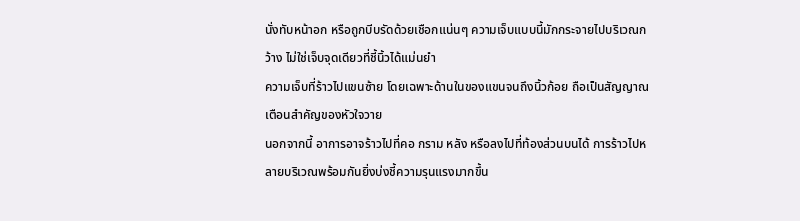นั่งทับหน้าอก หรือถูกบีบรัดด้วยเชือกแน่นๆ ความเจ็บแบบนี้มักกระจายไปบริเวณกว้าง ไม่ใช่เจ็บจุดเดียวที่ชี้นิ้วได้แม่นยำ
ความเจ็บที่ร้าวไปแขนซ้าย โดยเฉพาะด้านในของแขนจนถึงนิ้วก้อย ถือเป็นสัญญาณเตือนสำคัญของหัวใจวาย
นอกจากนี้ อาการอาจร้าวไปที่คอ กราม หลัง หรือลงไปที่ท้องส่วนบนได้ การร้าวไปหลายบริเวณพร้อมกันยิ่งบ่งชี้ความรุนแรงมากขึ้น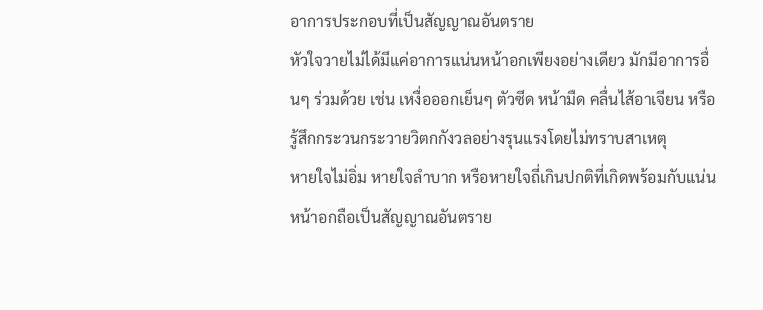อาการประกอบที่เป็นสัญญาณอันตราย
หัวใจวายไม่ได้มีแค่อาการแน่นหน้าอกเพียงอย่างเดียว มักมีอาการอื่นๆ ร่วมด้วย เช่น เหงื่อออกเย็นๆ ตัวซีด หน้ามืด คลื่นไส้อาเจียน หรือรู้สึกกระวนกระวายวิตกกังวลอย่างรุนแรงโดยไม่ทราบสาเหตุ
หายใจไม่อิ่ม หายใจลำบาก หรือหายใจถี่เกินปกติที่เกิดพร้อมกับแน่นหน้าอกถือเป็นสัญญาณอันตราย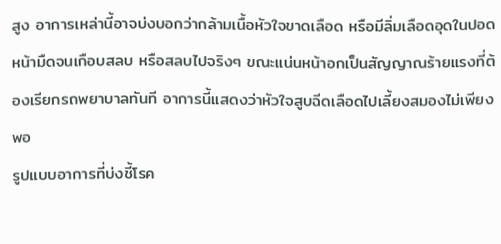สูง อาการเหล่านี้อาจบ่งบอกว่ากล้ามเนื้อหัวใจขาดเลือด หรือมีลิ่มเลือดอุดในปอด
หน้ามืดจนเกือบสลบ หรือสลบไปจริงๆ ขณะแน่นหน้าอกเป็นสัญญาณร้ายแรงที่ต้องเรียกรถพยาบาลทันที อาการนี้แสดงว่าหัวใจสูบฉีดเลือดไปเลี้ยงสมองไม่เพียงพอ
รูปแบบอาการที่บ่งชี้โรค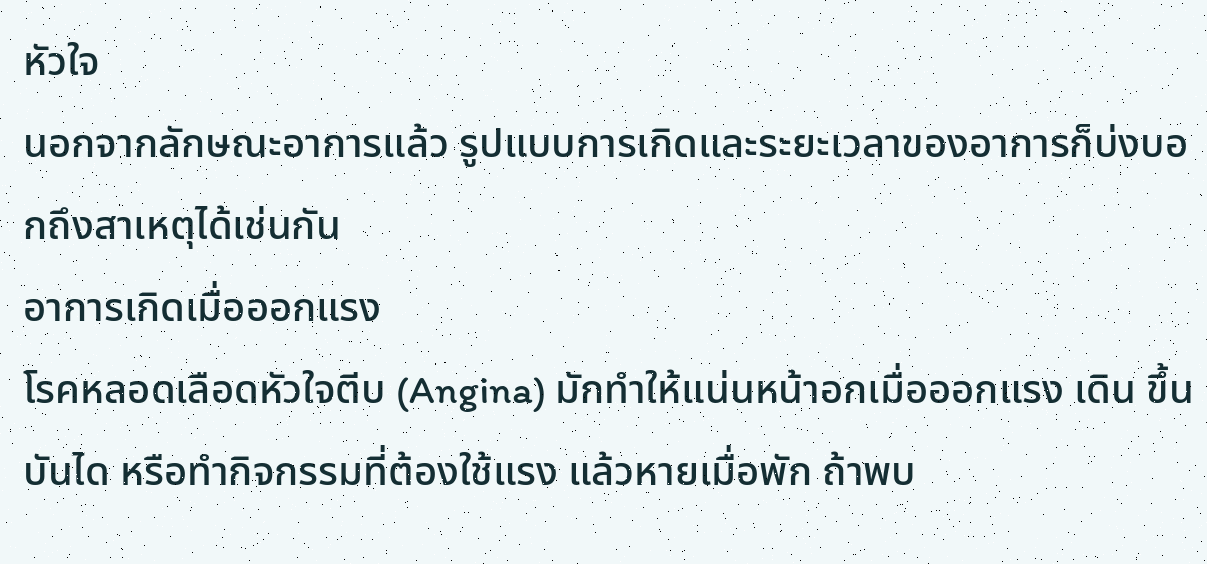หัวใจ
นอกจากลักษณะอาการแล้ว รูปแบบการเกิดและระยะเวลาของอาการก็บ่งบอกถึงสาเหตุได้เช่นกัน
อาการเกิดเมื่อออกแรง
โรคหลอดเลือดหัวใจตีบ (Angina) มักทำให้แน่นหน้าอกเมื่อออกแรง เดิน ขึ้นบันได หรือทำกิจกรรมที่ต้องใช้แรง แล้วหายเมื่อพัก ถ้าพบ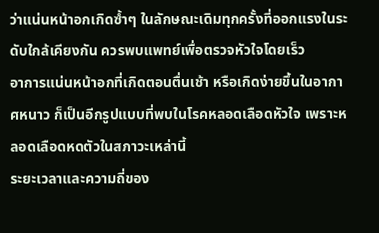ว่าแน่นหน้าอกเกิดซ้ำๆ ในลักษณะเดิมทุกครั้งที่ออกแรงในระดับใกล้เคียงกัน ควรพบแพทย์เพื่อตรวจหัวใจโดยเร็ว
อาการแน่นหน้าอกที่เกิดตอนตื่นเช้า หรือเกิดง่ายขึ้นในอากาศหนาว ก็เป็นอีกรูปแบบที่พบในโรคหลอดเลือดหัวใจ เพราะหลอดเลือดหดตัวในสภาวะเหล่านี้
ระยะเวลาและความถี่ของ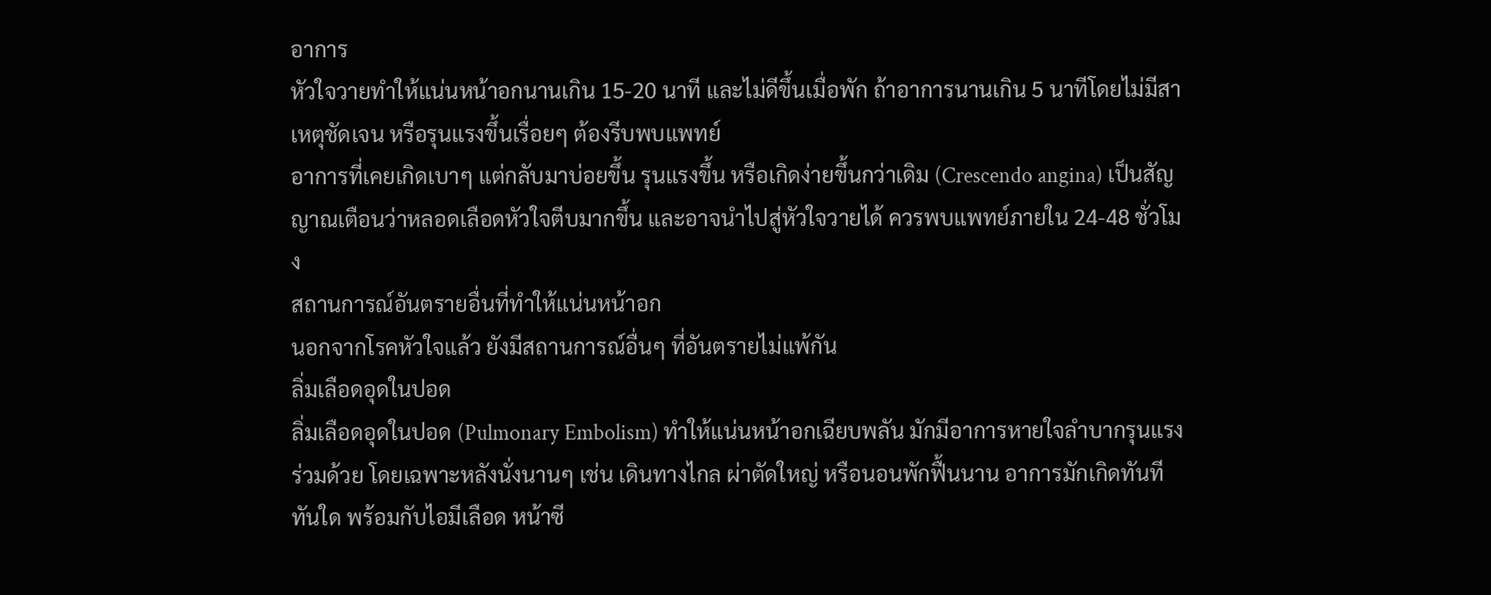อาการ
หัวใจวายทำให้แน่นหน้าอกนานเกิน 15-20 นาที และไม่ดีขึ้นเมื่อพัก ถ้าอาการนานเกิน 5 นาทีโดยไม่มีสาเหตุชัดเจน หรือรุนแรงขึ้นเรื่อยๆ ต้องรีบพบแพทย์
อาการที่เคยเกิดเบาๆ แต่กลับมาบ่อยขึ้น รุนแรงขึ้น หรือเกิดง่ายขึ้นกว่าเดิม (Crescendo angina) เป็นสัญญาณเตือนว่าหลอดเลือดหัวใจตีบมากขึ้น และอาจนำไปสู่หัวใจวายได้ ควรพบแพทย์ภายใน 24-48 ชั่วโมง
สถานการณ์อันตรายอื่นที่ทำให้แน่นหน้าอก
นอกจากโรคหัวใจแล้ว ยังมีสถานการณ์อื่นๆ ที่อันตรายไม่แพ้กัน
ลิ่มเลือดอุดในปอด
ลิ่มเลือดอุดในปอด (Pulmonary Embolism) ทำให้แน่นหน้าอกเฉียบพลัน มักมีอาการหายใจลำบากรุนแรงร่วมด้วย โดยเฉพาะหลังนั่งนานๆ เช่น เดินทางไกล ผ่าตัดใหญ่ หรือนอนพักฟื้นนาน อาการมักเกิดทันทีทันใด พร้อมกับไอมีเลือด หน้าซี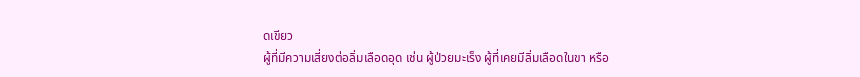ดเขียว
ผู้ที่มีความเสี่ยงต่อลิ่มเลือดอุด เช่น ผู้ป่วยมะเร็ง ผู้ที่เคยมีลิ่มเลือดในขา หรือ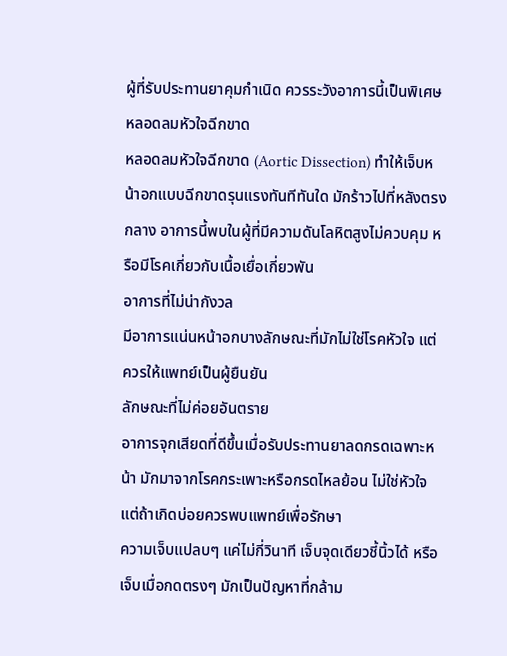ผู้ที่รับประทานยาคุมกำเนิด ควรระวังอาการนี้เป็นพิเศษ
หลอดลมหัวใจฉีกขาด
หลอดลมหัวใจฉีกขาด (Aortic Dissection) ทำให้เจ็บหน้าอกแบบฉีกขาดรุนแรงทันทีทันใด มักร้าวไปที่หลังตรงกลาง อาการนี้พบในผู้ที่มีความดันโลหิตสูงไม่ควบคุม หรือมีโรคเกี่ยวกับเนื้อเยื่อเกี่ยวพัน
อาการที่ไม่น่ากังวล
มีอาการแน่นหน้าอกบางลักษณะที่มักไม่ใช่โรคหัวใจ แต่ควรให้แพทย์เป็นผู้ยืนยัน
ลักษณะที่ไม่ค่อยอันตราย
อาการจุกเสียดที่ดีขึ้นเมื่อรับประทานยาลดกรดเฉพาะหน้า มักมาจากโรคกระเพาะหรือกรดไหลย้อน ไม่ใช่หัวใจ แต่ถ้าเกิดบ่อยควรพบแพทย์เพื่อรักษา
ความเจ็บแปลบๆ แค่ไม่กี่วินาที เจ็บจุดเดียวชี้นิ้วได้ หรือเจ็บเมื่อกดตรงๆ มักเป็นปัญหาที่กล้าม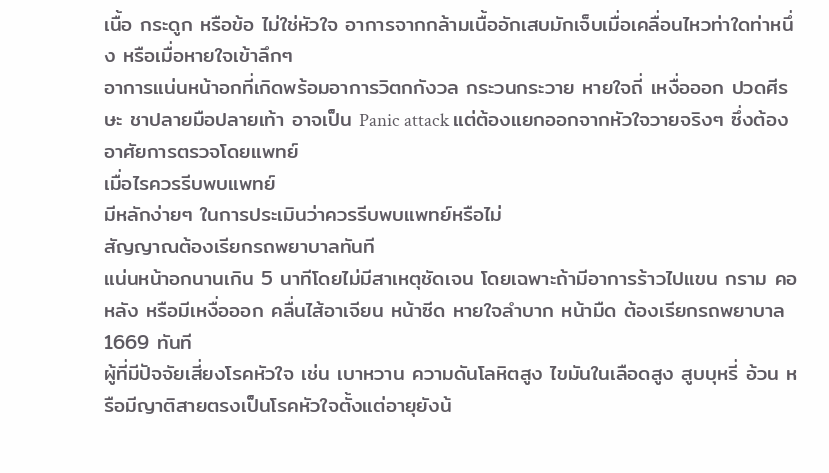เนื้อ กระดูก หรือข้อ ไม่ใช่หัวใจ อาการจากกล้ามเนื้ออักเสบมักเจ็บเมื่อเคลื่อนไหวท่าใดท่าหนึ่ง หรือเมื่อหายใจเข้าลึกๆ
อาการแน่นหน้าอกที่เกิดพร้อมอาการวิตกกังวล กระวนกระวาย หายใจถี่ เหงื่อออก ปวดศีรษะ ชาปลายมือปลายเท้า อาจเป็น Panic attack แต่ต้องแยกออกจากหัวใจวายจริงๆ ซึ่งต้องอาศัยการตรวจโดยแพทย์
เมื่อไรควรรีบพบแพทย์
มีหลักง่ายๆ ในการประเมินว่าควรรีบพบแพทย์หรือไม่
สัญญาณต้องเรียกรถพยาบาลทันที
แน่นหน้าอกนานเกิน 5 นาทีโดยไม่มีสาเหตุชัดเจน โดยเฉพาะถ้ามีอาการร้าวไปแขน กราม คอ หลัง หรือมีเหงื่อออก คลื่นไส้อาเจียน หน้าซีด หายใจลำบาก หน้ามืด ต้องเรียกรถพยาบาล 1669 ทันที
ผู้ที่มีปัจจัยเสี่ยงโรคหัวใจ เช่น เบาหวาน ความดันโลหิตสูง ไขมันในเลือดสูง สูบบุหรี่ อ้วน หรือมีญาติสายตรงเป็นโรคหัวใจตั้งแต่อายุยังน้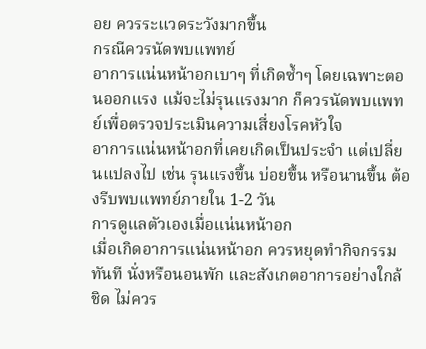อย ควรระแวดระวังมากขึ้น
กรณีควรนัดพบแพทย์
อาการแน่นหน้าอกเบาๆ ที่เกิดซ้ำๆ โดยเฉพาะตอนออกแรง แม้จะไม่รุนแรงมาก ก็ควรนัดพบแพทย์เพื่อตรวจประเมินความเสี่ยงโรคหัวใจ
อาการแน่นหน้าอกที่เคยเกิดเป็นประจำ แต่เปลี่ยนแปลงไป เช่น รุนแรงขึ้น บ่อยขึ้น หรือนานขึ้น ต้องรีบพบแพทย์ภายใน 1-2 วัน
การดูแลตัวเองเมื่อแน่นหน้าอก
เมื่อเกิดอาการแน่นหน้าอก ควรหยุดทำกิจกรรมทันที นั่งหรือนอนพัก และสังเกตอาการอย่างใกล้ชิด ไม่ควร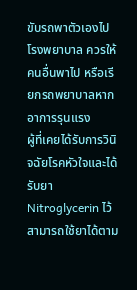ขับรถพาตัวเองไปโรงพยาบาล ควรให้คนอื่นพาไป หรือเรียกรถพยาบาลหากอาการรุนแรง
ผู้ที่เคยได้รับการวินิจฉัยโรคหัวใจและได้รับยา Nitroglycerin ไว้ สามารถใช้ยาได้ตาม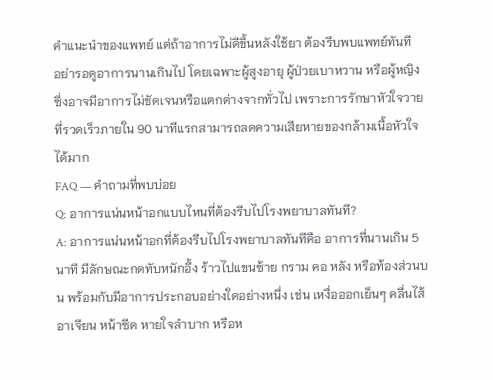คำแนะนำของแพทย์ แต่ถ้าอาการไม่ดีขึ้นหลังใช้ยา ต้องรีบพบแพทย์ทันที
อย่ารอดูอาการนานเกินไป โดยเฉพาะผู้สูงอายุ ผู้ป่วยเบาหวาน หรือผู้หญิง ซึ่งอาจมีอาการไม่ชัดเจนหรือแตกต่างจากทั่วไป เพราะการรักษาหัวใจวายที่รวดเร็วภายใน 90 นาทีแรกสามารถลดความเสียหายของกล้ามเนื้อหัวใจได้มาก
FAQ — คำถามที่พบบ่อย
Q: อาการแน่นหน้าอกแบบไหนที่ต้องรีบไปโรงพยาบาลทันที?
A: อาการแน่นหน้าอกที่ต้องรีบไปโรงพยาบาลทันทีคือ อาการที่นานเกิน 5 นาที มีลักษณะกดทับหนักอึ้ง ร้าวไปแขนซ้าย กราม คอ หลัง หรือท้องส่วนบน พร้อมกับมีอาการประกอบอย่างใดอย่างหนึ่ง เช่น เหงื่อออกเย็นๆ คลื่นไส้อาเจียน หน้าซีด หายใจลำบาก หรือห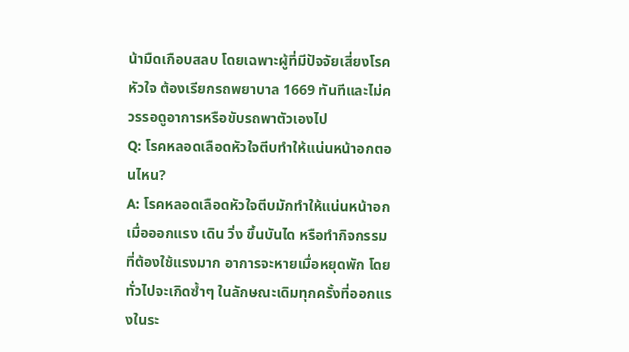น้ามืดเกือบสลบ โดยเฉพาะผู้ที่มีปัจจัยเสี่ยงโรคหัวใจ ต้องเรียกรถพยาบาล 1669 ทันทีและไม่ควรรอดูอาการหรือขับรถพาตัวเองไป
Q: โรคหลอดเลือดหัวใจตีบทำให้แน่นหน้าอกตอนไหน?
A: โรคหลอดเลือดหัวใจตีบมักทำให้แน่นหน้าอกเมื่อออกแรง เดิน วิ่ง ขึ้นบันได หรือทำกิจกรรมที่ต้องใช้แรงมาก อาการจะหายเมื่อหยุดพัก โดยทั่วไปจะเกิดซ้ำๆ ในลักษณะเดิมทุกครั้งที่ออกแรงในระ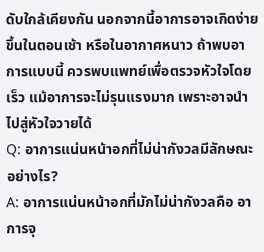ดับใกล้เคียงกัน นอกจากนี้อาการอาจเกิดง่ายขึ้นในตอนเช้า หรือในอากาศหนาว ถ้าพบอาการแบบนี้ ควรพบแพทย์เพื่อตรวจหัวใจโดยเร็ว แม้อาการจะไม่รุนแรงมาก เพราะอาจนำไปสู่หัวใจวายได้
Q: อาการแน่นหน้าอกที่ไม่น่ากังวลมีลักษณะอย่างไร?
A: อาการแน่นหน้าอกที่มักไม่น่ากังวลคือ อาการจุ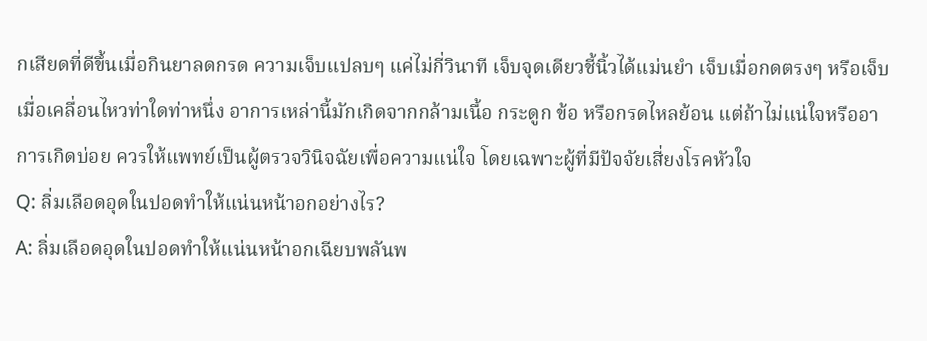กเสียดที่ดีขึ้นเมื่อกินยาลดกรด ความเจ็บแปลบๆ แค่ไม่กี่วินาที เจ็บจุดเดียวชี้นิ้วได้แม่นยำ เจ็บเมื่อกดตรงๆ หรือเจ็บเมื่อเคลื่อนไหวท่าใดท่าหนึ่ง อาการเหล่านี้มักเกิดจากกล้ามเนื้อ กระดูก ข้อ หรือกรดไหลย้อน แต่ถ้าไม่แน่ใจหรืออาการเกิดบ่อย ควรให้แพทย์เป็นผู้ตรวจวินิจฉัยเพื่อความแน่ใจ โดยเฉพาะผู้ที่มีปัจจัยเสี่ยงโรคหัวใจ
Q: ลิ่มเลือดอุดในปอดทำให้แน่นหน้าอกอย่างไร?
A: ลิ่มเลือดอุดในปอดทำให้แน่นหน้าอกเฉียบพลันพ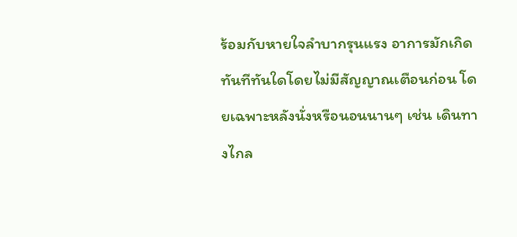ร้อมกับหายใจลำบากรุนแรง อาการมักเกิดทันทีทันใดโดยไม่มีสัญญาณเตือนก่อน โดยเฉพาะหลังนั่งหรือนอนนานๆ เช่น เดินทางไกล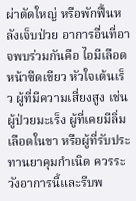ผ่าตัดใหญ่ หรือพักฟื้นหลังเจ็บป่วย อาการอื่นที่อาจพบร่วมกันคือ ไอมีเลือด หน้าซีดเขียว หัวใจเต้นเร็ว ผู้ที่มีความเสี่ยงสูง เช่น ผู้ป่วยมะเร็ง ผู้ที่เคยมีลิ่มเลือดในขา หรือผู้ที่รับประทานยาคุมกำเนิด ควรระวังอาการนี้และรีบพ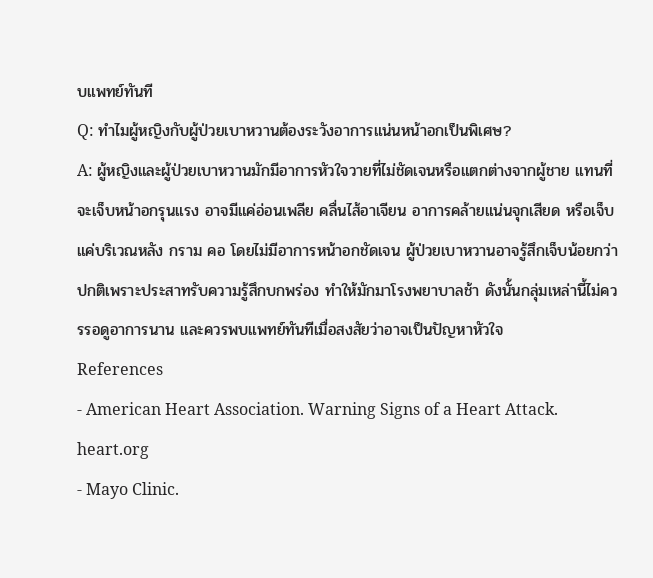บแพทย์ทันที
Q: ทำไมผู้หญิงกับผู้ป่วยเบาหวานต้องระวังอาการแน่นหน้าอกเป็นพิเศษ?
A: ผู้หญิงและผู้ป่วยเบาหวานมักมีอาการหัวใจวายที่ไม่ชัดเจนหรือแตกต่างจากผู้ชาย แทนที่จะเจ็บหน้าอกรุนแรง อาจมีแค่อ่อนเพลีย คลื่นไส้อาเจียน อาการคล้ายแน่นจุกเสียด หรือเจ็บแค่บริเวณหลัง กราม คอ โดยไม่มีอาการหน้าอกชัดเจน ผู้ป่วยเบาหวานอาจรู้สึกเจ็บน้อยกว่าปกติเพราะประสาทรับความรู้สึกบกพร่อง ทำให้มักมาโรงพยาบาลช้า ดังนั้นกลุ่มเหล่านี้ไม่ควรรอดูอาการนาน และควรพบแพทย์ทันทีเมื่อสงสัยว่าอาจเป็นปัญหาหัวใจ
References
- American Heart Association. Warning Signs of a Heart Attack. heart.org
- Mayo Clinic.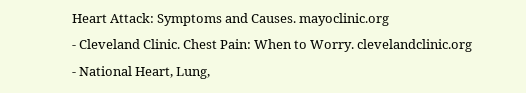Heart Attack: Symptoms and Causes. mayoclinic.org
- Cleveland Clinic. Chest Pain: When to Worry. clevelandclinic.org
- National Heart, Lung,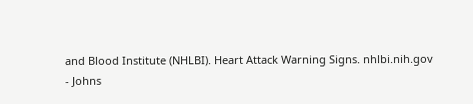and Blood Institute (NHLBI). Heart Attack Warning Signs. nhlbi.nih.gov
- Johns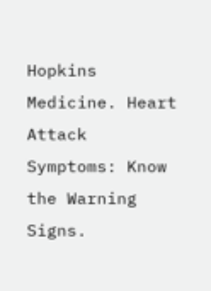Hopkins Medicine. Heart Attack Symptoms: Know the Warning Signs.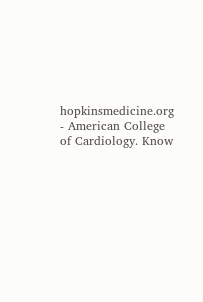hopkinsmedicine.org
- American College of Cardiology. Know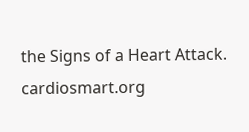the Signs of a Heart Attack. cardiosmart.org